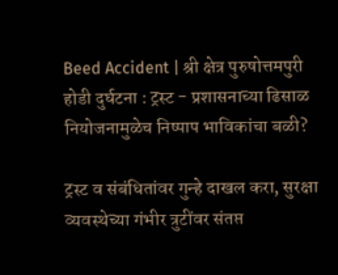Beed Accident | श्री क्षेत्र पुरुषोत्तमपुरी होडी दुर्घटना : ट्रस्ट - प्रशासनाच्या ढिसाळ नियोजनामुळेच निष्पाप भाविकांचा बळी?

ट्रस्ट व संबंधितांवर गुन्हे दाखल करा, सुरक्षा व्यवस्थेच्या गंभीर त्रुटींवर संतप्त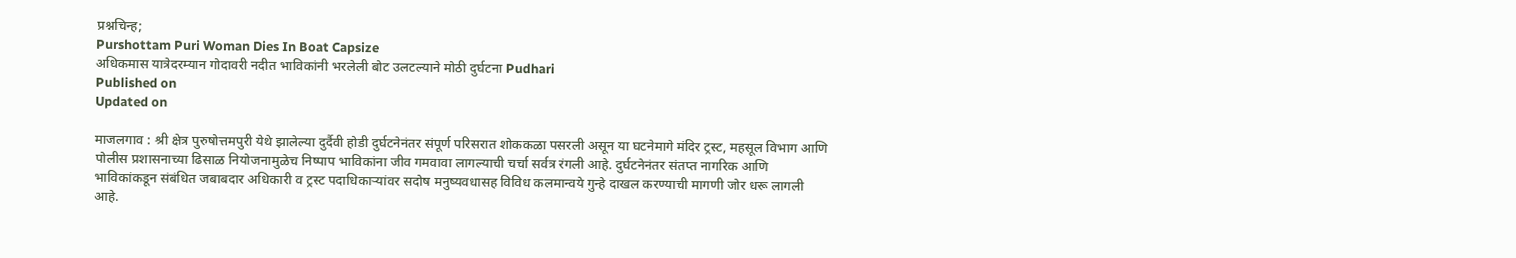प्रश्नचिन्ह;
Purshottam Puri Woman Dies In Boat Capsize
अधिकमास यात्रेदरम्यान गोदावरी नदीत भाविकांनी भरलेली बोट उलटल्याने मोठी दुर्घटना Pudhari
Published on
Updated on

माजलगाव : श्री क्षेत्र पुरुषोत्तमपुरी येथे झालेल्या दुर्दैवी होडी दुर्घटनेनंतर संपूर्ण परिसरात शोककळा पसरली असून या घटनेमागे मंदिर ट्रस्ट, महसूल विभाग आणि पोलीस प्रशासनाच्या ढिसाळ नियोजनामुळेच निष्पाप भाविकांना जीव गमवावा लागल्याची चर्चा सर्वत्र रंगली आहे. दुर्घटनेनंतर संतप्त नागरिक आणि भाविकांकडून संबंधित जबाबदार अधिकारी व ट्रस्ट पदाधिकाऱ्यांवर सदोष मनुष्यवधासह विविध कलमान्वये गुन्हे दाखल करण्याची मागणी जोर धरू लागली आहे.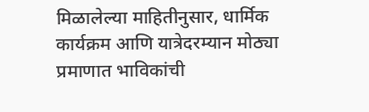मिळालेल्या माहितीनुसार, धार्मिक कार्यक्रम आणि यात्रेदरम्यान मोठ्या प्रमाणात भाविकांची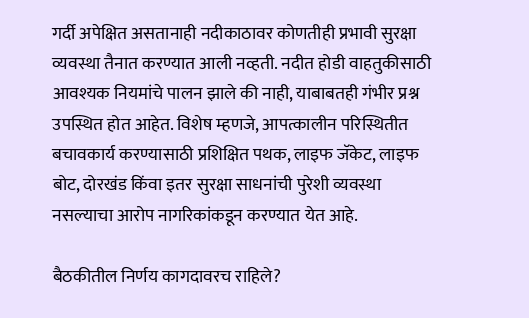गर्दी अपेक्षित असतानाही नदीकाठावर कोणतीही प्रभावी सुरक्षा व्यवस्था तैनात करण्यात आली नव्हती. नदीत होडी वाहतुकीसाठी आवश्यक नियमांचे पालन झाले की नाही, याबाबतही गंभीर प्रश्न उपस्थित होत आहेत. विशेष म्हणजे, आपत्कालीन परिस्थितीत बचावकार्य करण्यासाठी प्रशिक्षित पथक, लाइफ जॅकेट, लाइफ बोट, दोरखंड किंवा इतर सुरक्षा साधनांची पुरेशी व्यवस्था नसल्याचा आरोप नागरिकांकडून करण्यात येत आहे.

बैठकीतील निर्णय कागदावरच राहिले?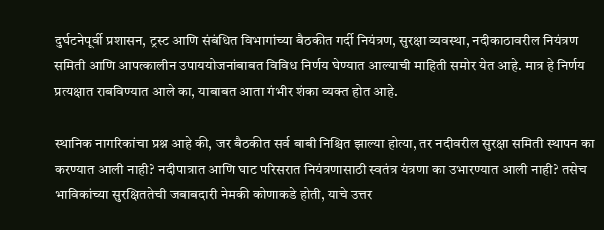दुर्घटनेपूर्वी प्रशासन, ट्रस्ट आणि संबंधित विभागांच्या बैठकीत गर्दी नियंत्रण, सुरक्षा व्यवस्था, नदीकाठावरील नियंत्रण समिती आणि आपत्कालीन उपाययोजनांबाबत विविध निर्णय घेण्यात आल्याची माहिती समोर येत आहे. मात्र हे निर्णय प्रत्यक्षात राबविण्यात आले का, याबाबत आता गंभीर शंका व्यक्त होत आहे.

स्थानिक नागरिकांचा प्रश्न आहे की, जर बैठकीत सर्व बाबी निश्चित झाल्या होत्या, तर नदीवरील सुरक्षा समिती स्थापन का करण्यात आली नाही? नदीपात्रात आणि घाट परिसरात नियंत्रणासाठी स्वतंत्र यंत्रणा का उभारण्यात आली नाही? तसेच भाविकांच्या सुरक्षिततेची जबाबदारी नेमकी कोणाकडे होती, याचे उत्तर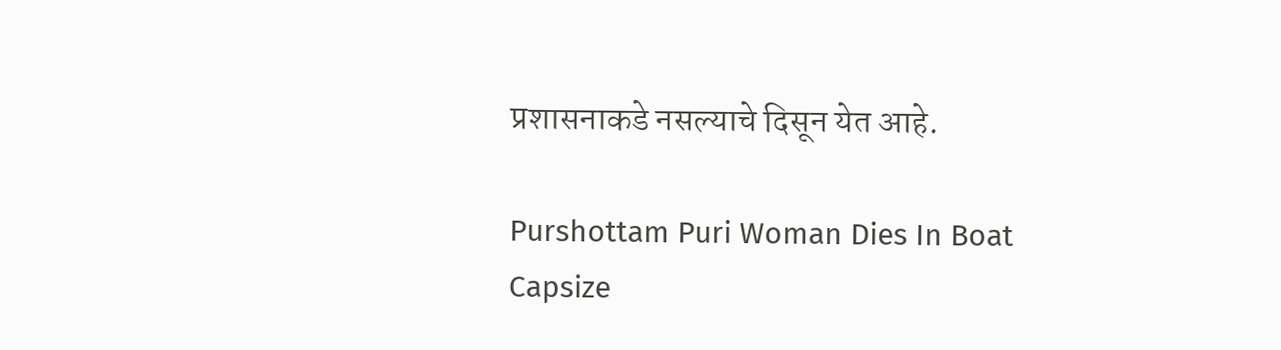प्रशासनाकडे नसल्याचे दिसून येत आहे.

Purshottam Puri Woman Dies In Boat Capsize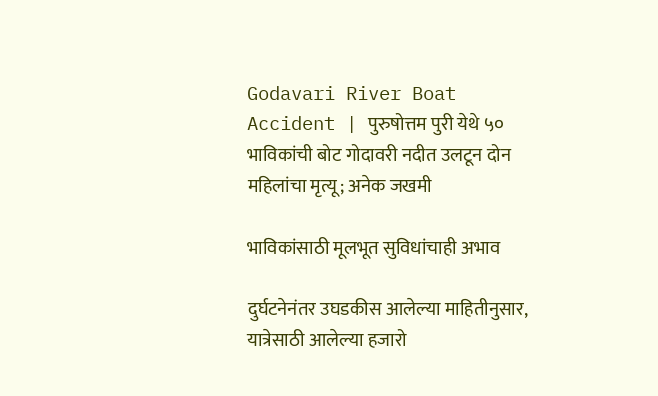Godavari River Boat Accident | पुरुषोत्तम पुरी येथे ५० भाविकांची बोट गोदावरी नदीत उलटून दोन महिलांचा मृत्यू; अनेक जखमी

भाविकांसाठी मूलभूत सुविधांचाही अभाव

दुर्घटनेनंतर उघडकीस आलेल्या माहितीनुसार, यात्रेसाठी आलेल्या हजारो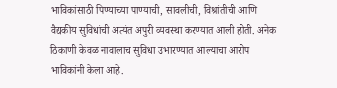भाविकांसाठी पिण्याच्या पाण्याची, सावलीची, विश्रांतीची आणि वैद्यकीय सुविधांची अत्यंत अपुरी व्यवस्था करण्यात आली होती. अनेक ठिकाणी केवळ नावालाच सुविधा उभारण्यात आल्याचा आरोप भाविकांनी केला आहे.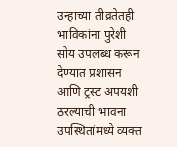उन्हाच्या तीव्रतेतही भाविकांना पुरेशी सोय उपलब्ध करून देण्यात प्रशासन आणि ट्रस्ट अपयशी ठरल्याची भावना उपस्थितांमध्ये व्यक्त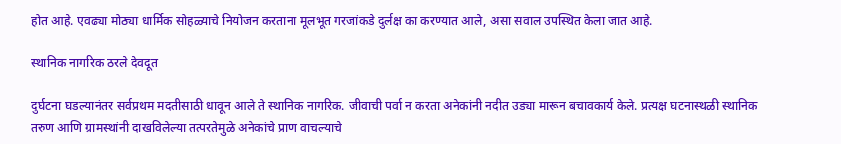होत आहे. एवढ्या मोठ्या धार्मिक सोहळ्याचे नियोजन करताना मूलभूत गरजांकडे दुर्लक्ष का करण्यात आले, असा सवाल उपस्थित केला जात आहे.

स्थानिक नागरिक ठरले देवदूत

दुर्घटना घडल्यानंतर सर्वप्रथम मदतीसाठी धावून आले ते स्थानिक नागरिक. जीवाची पर्वा न करता अनेकांनी नदीत उड्या मारून बचावकार्य केले. प्रत्यक्ष घटनास्थळी स्थानिक तरुण आणि ग्रामस्थांनी दाखविलेल्या तत्परतेमुळे अनेकांचे प्राण वाचल्याचे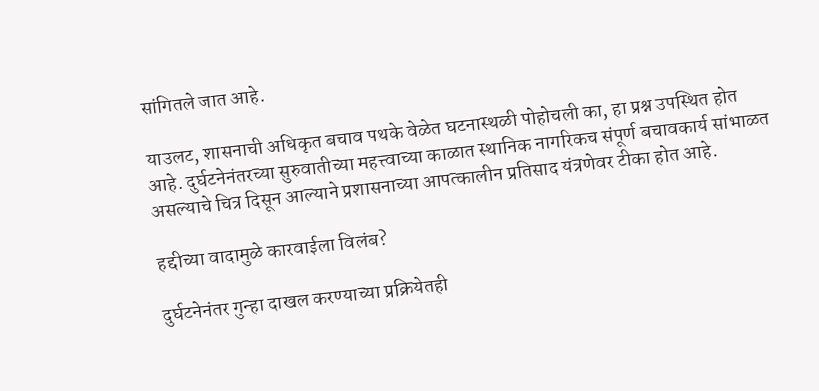सांगितले जात आहे.

याउलट, शासनाची अधिकृत बचाव पथके वेळेत घटनास्थळी पोहोचली का, हा प्रश्न उपस्थित होत आहे. दुर्घटनेनंतरच्या सुरुवातीच्या महत्त्वाच्या काळात स्थानिक नागरिकच संपूर्ण बचावकार्य सांभाळत असल्याचे चित्र दिसून आल्याने प्रशासनाच्या आपत्कालीन प्रतिसाद यंत्रणेवर टीका होत आहे.

हद्दीच्या वादामुळे कारवाईला विलंब?

दुर्घटनेनंतर गुन्हा दाखल करण्याच्या प्रक्रियेतही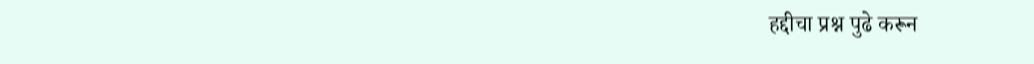हद्दीचा प्रश्न पुढे करून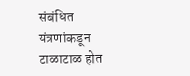संबंधित यंत्रणांकडून टाळाटाळ होत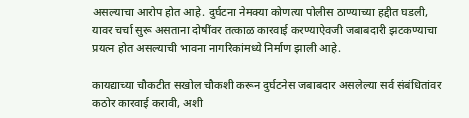असल्याचा आरोप होत आहे. दुर्घटना नेमक्या कोणत्या पोलीस ठाण्याच्या हद्दीत घडली, यावर चर्चा सुरू असताना दोषींवर तत्काळ कारवाई करण्याऐवजी जबाबदारी झटकण्याचा प्रयत्न होत असल्याची भावना नागरिकांमध्ये निर्माण झाली आहे.

कायद्याच्या चौकटीत सखोल चौकशी करून दुर्घटनेस जबाबदार असलेल्या सर्व संबंधितांवर कठोर कारवाई करावी, अशी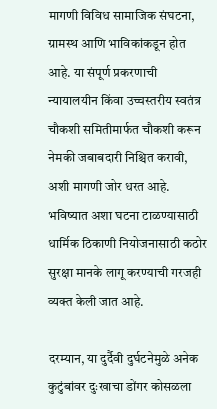मागणी विविध सामाजिक संघटना, ग्रामस्थ आणि भाविकांकडून होत आहे. या संपूर्ण प्रकरणाची न्यायालयीन किंवा उच्चस्तरीय स्वतंत्र चौकशी समितीमार्फत चौकशी करून नेमकी जबाबदारी निश्चित करावी, अशी मागणी जोर धरत आहे. भविष्यात अशा घटना टाळण्यासाठी धार्मिक ठिकाणी नियोजनासाठी कठोर सुरक्षा मानके लागू करण्याची गरजही व्यक्त केली जात आहे.

दरम्यान, या दुर्दैवी दुर्घटनेमुळे अनेक कुटुंबांवर दुःखाचा डोंगर कोसळला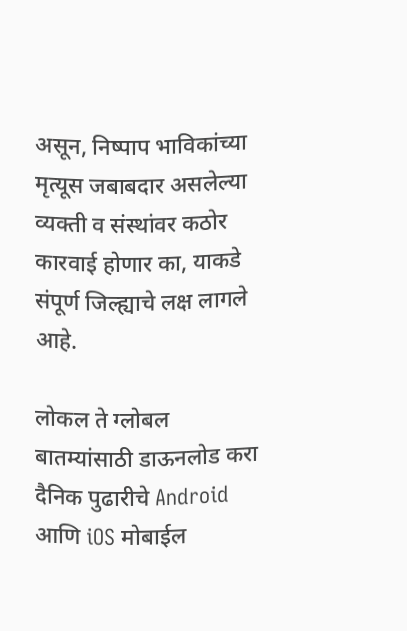असून, निष्पाप भाविकांच्या मृत्यूस जबाबदार असलेल्या व्यक्ती व संस्थांवर कठोर कारवाई होणार का, याकडे संपूर्ण जिल्ह्याचे लक्ष लागले आहे.

लोकल ते ग्लोबल बातम्यांसाठी डाऊनलोड करा दैनिक पुढारीचे Android आणि iOS मोबाईल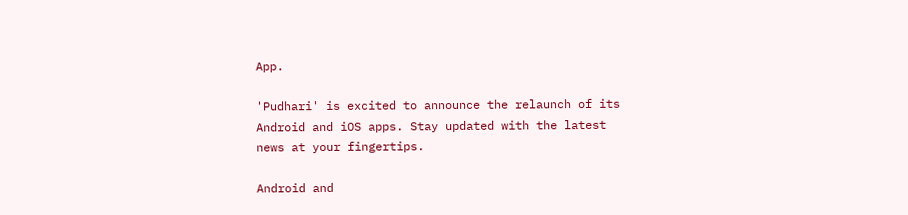App.

'Pudhari' is excited to announce the relaunch of its Android and iOS apps. Stay updated with the latest news at your fingertips.

Android and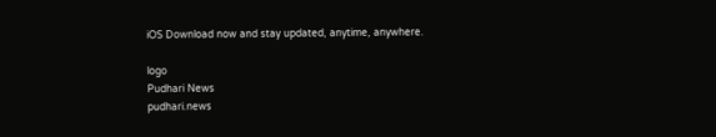iOS Download now and stay updated, anytime, anywhere.

logo
Pudhari News
pudhari.news